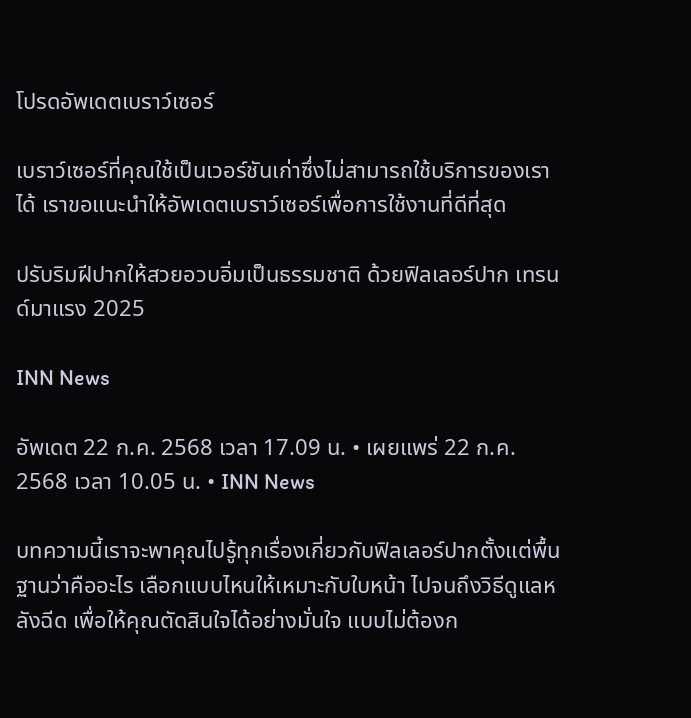โปรดอัพเดตเบราว์เซอร์

เบราว์เซอร์ที่คุณใช้เป็นเวอร์ชันเก่าซึ่งไม่สามารถใช้บริการของเราได้ เราขอแนะนำให้อัพเดตเบราว์เซอร์เพื่อการใช้งานที่ดีที่สุด

ปรับริมฝีปากให้สวยอวบอิ่มเป็นธรรมชาติ ด้วยฟิลเลอร์ปาก เทรนด์มาแรง 2025

INN News

อัพเดต 22 ก.ค. 2568 เวลา 17.09 น. • เผยแพร่ 22 ก.ค. 2568 เวลา 10.05 น. • INN News

บทความนี้เราจะพาคุณไปรู้ทุกเรื่องเกี่ยวกับฟิลเลอร์ปากตั้งแต่พื้นฐานว่าคืออะไร เลือกแบบไหนให้เหมาะกับใบหน้า ไปจนถึงวิธีดูแลหลังฉีด เพื่อให้คุณตัดสินใจได้อย่างมั่นใจ แบบไม่ต้องก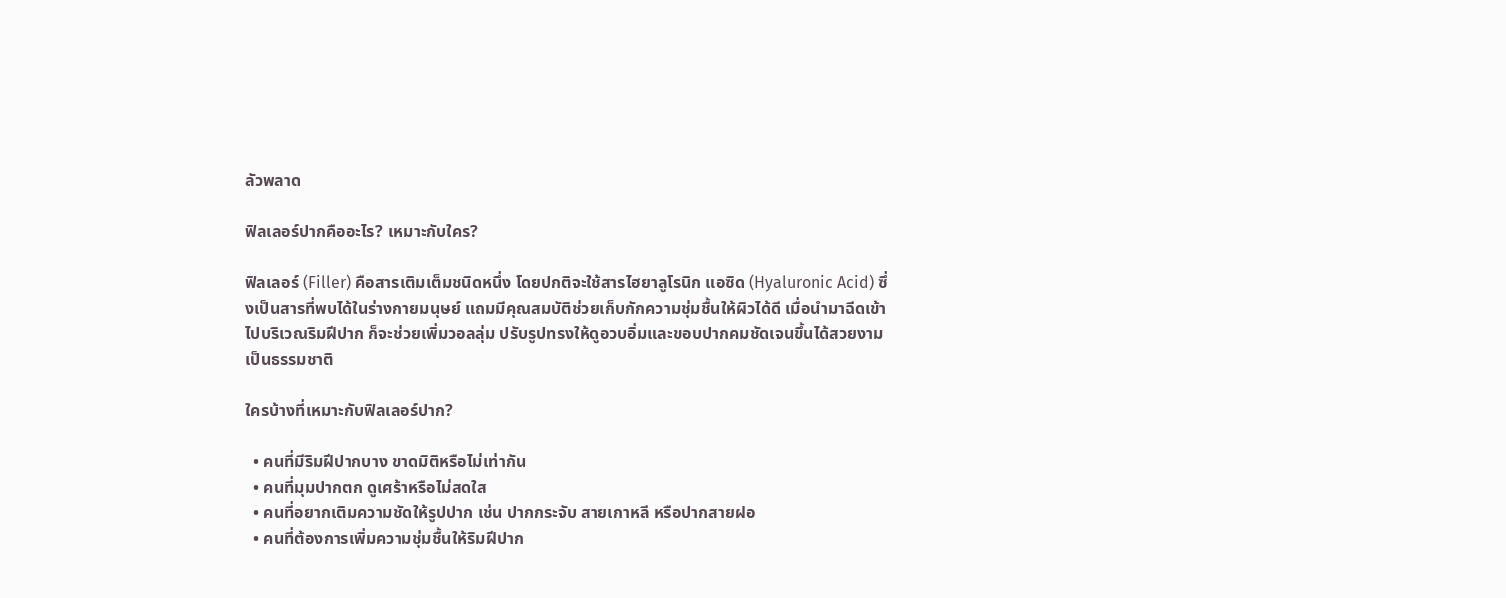ลัวพลาด

ฟิลเลอร์ปากคืออะไร? เหมาะกับใคร?

ฟิลเลอร์ (Filler) คือสารเติมเต็มชนิดหนึ่ง โดยปกติจะใช้สารไฮยาลูโรนิก แอซิด (Hyaluronic Acid) ซึ่งเป็นสารที่พบได้ในร่างกายมนุษย์ แถมมีคุณสมบัติช่วยเก็บกักความชุ่มชื้นให้ผิวได้ดี เมื่อนำมาฉีดเข้าไปบริเวณริมฝีปาก ก็จะช่วยเพิ่มวอลลุ่ม ปรับรูปทรงให้ดูอวบอิ่มและขอบปากคมชัดเจนขึ้นได้สวยงาม เป็นธรรมชาติ

ใครบ้างที่เหมาะกับฟิลเลอร์ปาก?

  • คนที่มีริมฝีปากบาง ขาดมิติหรือไม่เท่ากัน
  • คนที่มุมปากตก ดูเศร้าหรือไม่สดใส
  • คนที่อยากเติมความชัดให้รูปปาก เช่น ปากกระจับ สายเกาหลี หรือปากสายฝอ
  • คนที่ต้องการเพิ่มความชุ่มชื้นให้ริมฝีปาก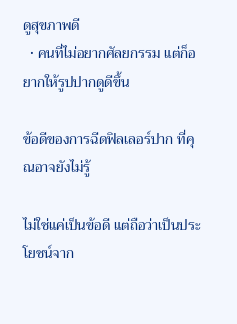ดูสุขภาพดี
  • คนที่ไม่อยากศัลยกรรม แต่ก็อยากให้รูปปากดูดีขึ้น

ข้อดีของการฉีดฟิลเลอร์ปาก ที่คุณอาจยังไม่รู้

ไม่ใช่แค่เป็นข้อดี แต่ถือว่าเป็นประโยชน์จาก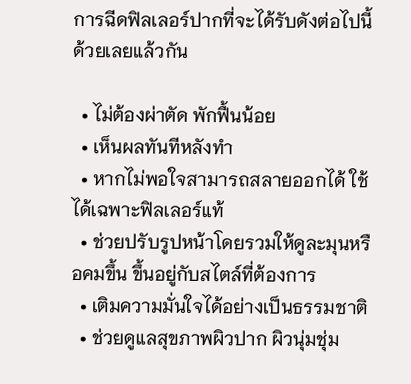การฉีดฟิลเลอร์ปากที่จะได้รับดังต่อไปนี้ด้วยเลยแล้วกัน

  • ไม่ต้องผ่าตัด พักฟื้นน้อย
  • เห็นผลทันทีหลังทำ
  • หากไม่พอใจสามารถสลายออกได้ ใช้ได้เฉพาะฟิลเลอร์แท้
  • ช่วยปรับรูปหน้าโดยรวมให้ดูละมุนหรือคมขึ้น ขึ้นอยู่กับสไตล์ที่ต้องการ
  • เติมความมั่นใจได้อย่างเป็นธรรมชาติ
  • ช่วยดูแลสุขภาพผิวปาก ผิวนุ่มชุ่ม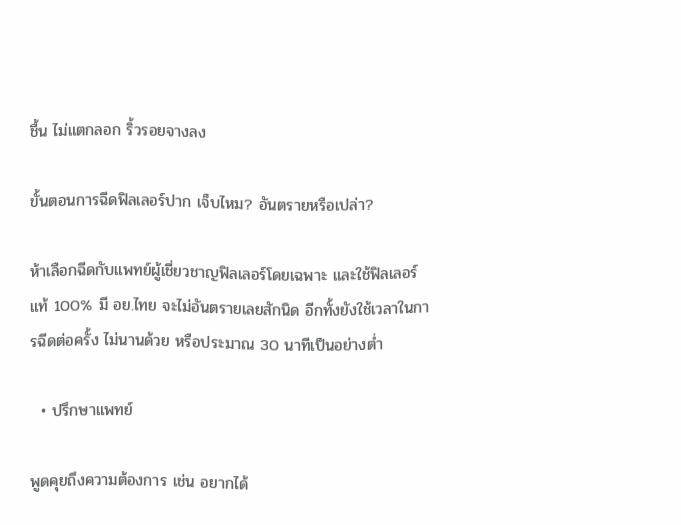ชื้น ไม่แตกลอก ริ้วรอยจางลง

ขั้นตอนการฉีดฟิลเลอร์ปาก เจ็บไหม? อันตรายหรือเปล่า?

ห้าเลือกฉีดกับแพทย์ผู้เชี่ยวชาญฟิลเลอร์โดยเฉพาะ และใช้ฟิลเลอร์แท้ 100% มี อย.ไทย จะไม่อันตรายเลยสักนิด อีกทั้งยังใช้เวลาในการฉีดต่อครั้ง ไม่นานด้วย หรือประมาณ 30 นาทีเป็นอย่างต่ำ

  • ปรึกษาแพทย์

พูดคุยถึงความต้องการ เช่น อยากได้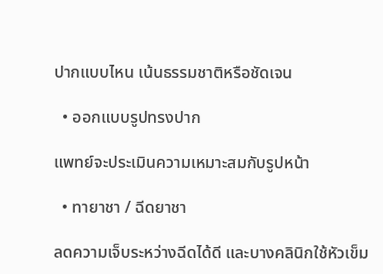ปากแบบไหน เน้นธรรมชาติหรือชัดเจน

  • ออกแบบรูปทรงปาก

แพทย์จะประเมินความเหมาะสมกับรูปหน้า

  • ทายาชา / ฉีดยาชา

ลดความเจ็บระหว่างฉีดได้ดี และบางคลินิกใช้หัวเข็ม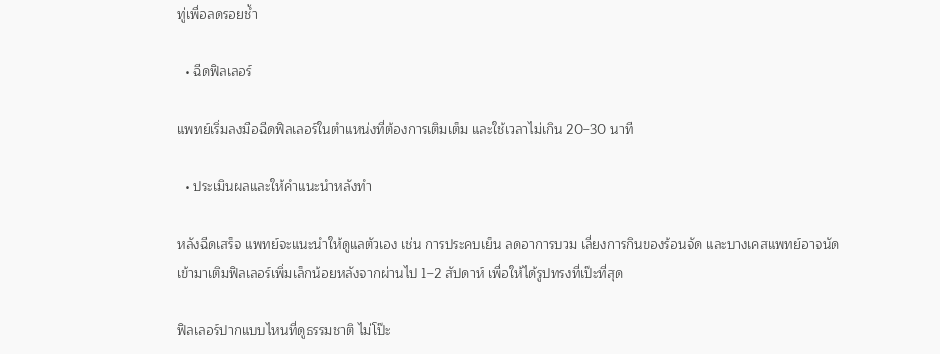ทู่เพื่อลดรอยช้ำ

  • ฉีดฟิลเลอร์

แพทย์เริ่มลงมือฉีดฟิลเลอร์ในตำแหน่งที่ต้องการเติมเต็ม และใช้เวลาไม่เกิน 20–30 นาที

  • ประเมินผลและให้คำแนะนำหลังทำ

หลังฉีดเสร็จ แพทย์จะแนะนำให้ดูแลตัวเอง เช่น การประคบเย็น ลดอาการบวม เลี่ยงการกินของร้อนจัด และบางเคสแพทย์อาจนัดเข้ามาเติมฟิลเลอร์เพิ่มเล็กน้อยหลังจากผ่านไป 1–2 สัปดาห์ เพื่อให้ได้รูปทรงที่เป๊ะที่สุด

ฟิลเลอร์ปากแบบไหนที่ดูธรรมชาติ ไม่โป๊ะ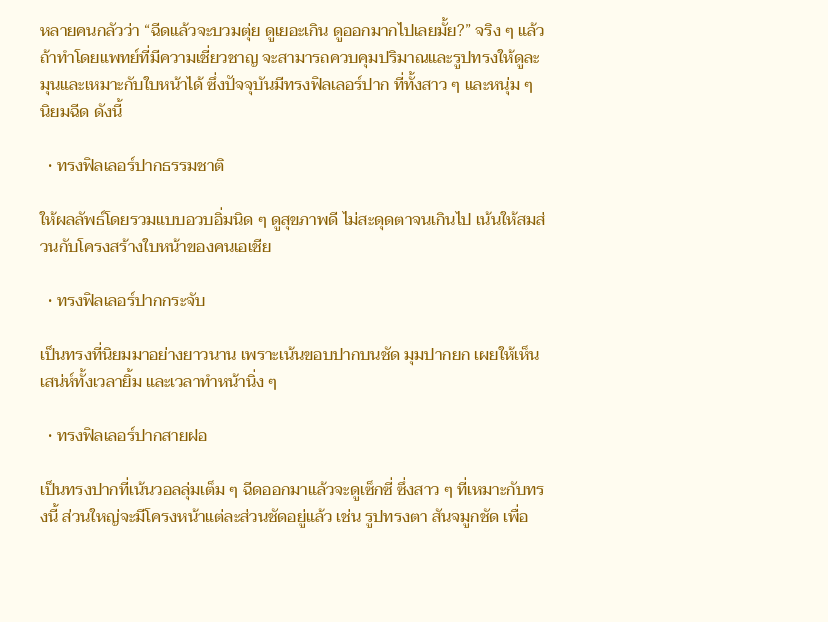หลายคนกลัวว่า “ฉีดแล้วจะบวมตุ่ย ดูเยอะเกิน ดูออกมากไปเลยมั้ย?” จริง ๆ แล้วถ้าทำโดยแพทย์ที่มีความเชี่ยวชาญ จะสามารถควบคุมปริมาณและรูปทรงให้ดูละมุนและเหมาะกับใบหน้าได้ ซึ่งปัจจุบันมีทรงฟิลเลอร์ปาก ที่ทั้งสาว ๆ และหนุ่ม ๆ นิยมฉีด ดังนี้

  • ทรงฟิลเลอร์ปากธรรมชาติ

ให้ผลลัพธ์โดยรวมแบบอวบอิ่มนิด ๆ ดูสุขภาพดี ไม่สะดุดตาจนเกินไป เน้นให้สมส่วนกับโครงสร้างใบหน้าของคนเอเชีย

  • ทรงฟิลเลอร์ปากกระจับ

เป็นทรงที่นิยมมาอย่างยาวนาน เพราะเน้นขอบปากบนชัด มุมปากยก เผยให้เห็นเสน่ห์ทั้งเวลายิ้ม และเวลาทำหน้านิ่ง ๆ

  • ทรงฟิลเลอร์ปากสายฝอ

เป็นทรงปากที่เน้นวอลลุ่มเต็ม ๆ ฉีดออกมาแล้วจะดูเซ็กซี่ ซึ่งสาว ๆ ที่เหมาะกับทรงนี้ ส่วนใหญ่จะมีโครงหน้าแต่ละส่วนชัดอยู่แล้ว เช่น รูปทรงตา สันจมูกชัด เพื่อ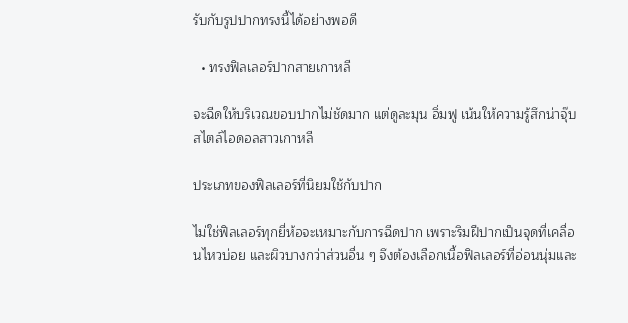รับกับรูปปากทรงนี้ได้อย่างพอดี

  • ทรงฟิลเลอร์ปากสายเกาหลี

จะฉีดให้บริเวณขอบปากไม่ชัดมาก แต่ดูละมุน อิ่มฟู เน้นให้ความรู้สึกน่าจุ๊บ สไตล์ไอดอลสาวเกาหลี

ประเภทของฟิลเลอร์ที่นิยมใช้กับปาก

ไม่ใช่ฟิลเลอร์ทุกยี่ห้อจะเหมาะกับการฉีดปาก เพราะริมฝีปากเป็นจุดที่เคลื่อนไหวบ่อย และผิวบางกว่าส่วนอื่น ๆ จึงต้องเลือกเนื้อฟิลเลอร์ที่อ่อนนุ่มและ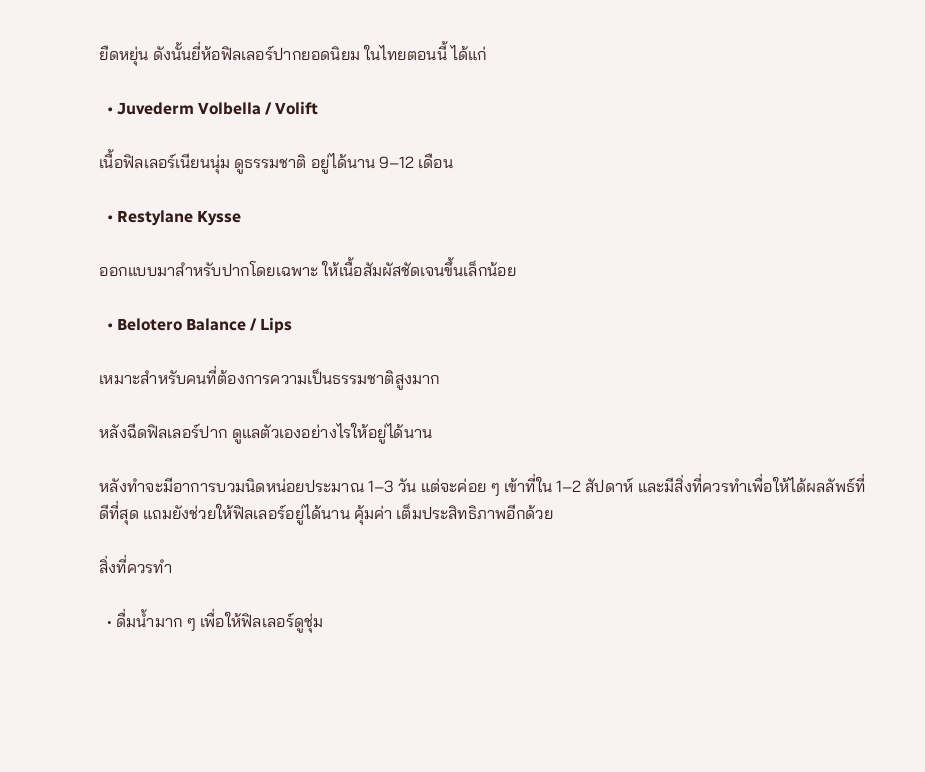ยืดหยุ่น ดังนั้นยี่ห้อฟิลเลอร์ปากยอดนิยม ในไทยตอนนี้ ได้แก่

  • Juvederm Volbella / Volift

เนื้อฟิลเลอร์เนียนนุ่ม ดูธรรมชาติ อยู่ได้นาน 9–12 เดือน

  • Restylane Kysse

ออกแบบมาสำหรับปากโดยเฉพาะ ให้เนื้อสัมผัสชัดเจนขึ้นเล็กน้อย

  • Belotero Balance / Lips

เหมาะสำหรับคนที่ต้องการความเป็นธรรมชาติสูงมาก

หลังฉีดฟิลเลอร์ปาก ดูแลตัวเองอย่างไรให้อยู่ได้นาน

หลังทำจะมีอาการบวมนิดหน่อยประมาณ 1–3 วัน แต่จะค่อย ๆ เข้าที่ใน 1–2 สัปดาห์ และมีสิ่งที่ควรทำเพื่อให้ได้ผลลัพธ์ที่ดีที่สุด แถมยังช่วยให้ฟิลเลอร์อยู่ได้นาน คุ้มค่า เต็มประสิทธิภาพอีกด้วย

สิ่งที่ควรทำ

  • ดื่มน้ำมาก ๆ เพื่อให้ฟิลเลอร์ดูชุ่ม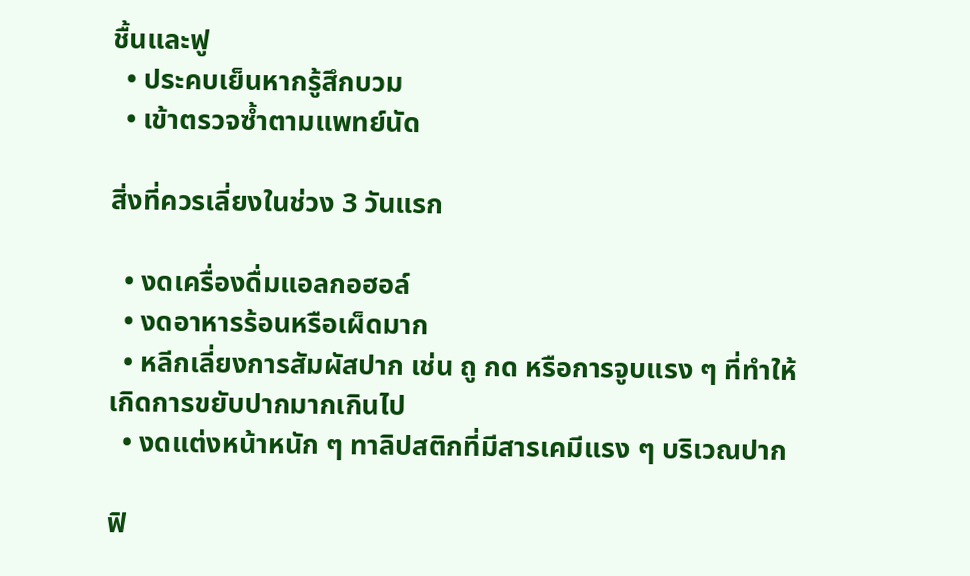ชื้นและฟู
  • ประคบเย็นหากรู้สึกบวม
  • เข้าตรวจซ้ำตามแพทย์นัด

สิ่งที่ควรเลี่ยงในช่วง 3 วันแรก

  • งดเครื่องดื่มแอลกอฮอล์
  • งดอาหารร้อนหรือเผ็ดมาก
  • หลีกเลี่ยงการสัมผัสปาก เช่น ถู กด หรือการจูบแรง ๆ ที่ทำให้เกิดการขยับปากมากเกินไป
  • งดแต่งหน้าหนัก ๆ ทาลิปสติกที่มีสารเคมีแรง ๆ บริเวณปาก

ฟิ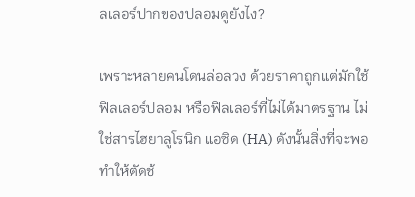ลเลอร์ปากของปลอมดูยังไง?

เพราะหลายคนโดนล่อลวง ด้วยราคาถูกแต่มักใช้ฟิลเลอร์ปลอม หรือฟิลเลอร์ที่ไม่ได้มาตรฐาน ไม่ใช่สารไฮยาลูโรนิก แอซิด (HA) ดังนั้นสิ่งที่จะพอทำให้ตัดช้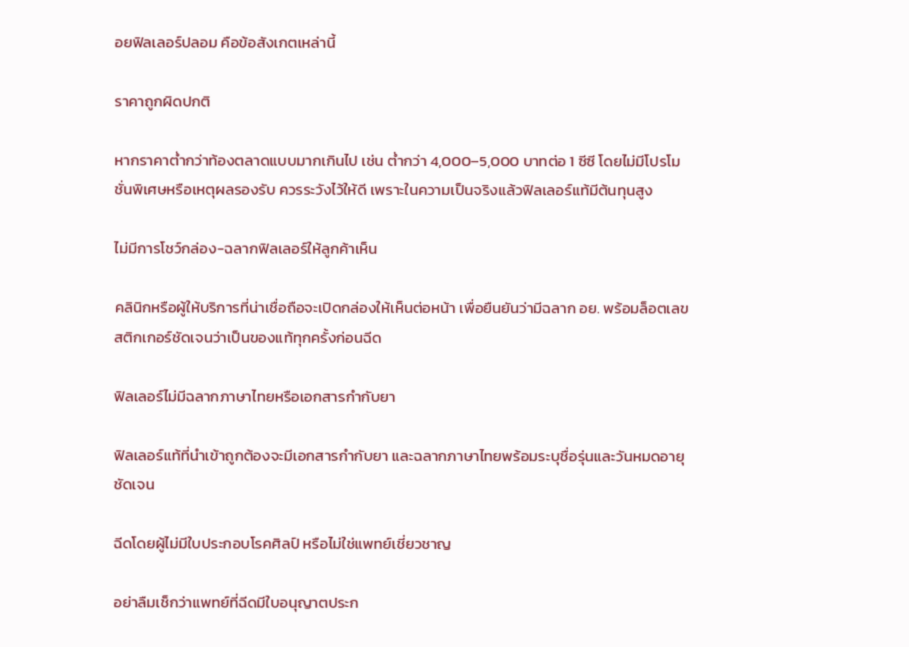อยฟิลเลอร์ปลอม คือข้อสังเกตเหล่านี้

ราคาถูกผิดปกติ

หากราคาต่ำกว่าท้องตลาดแบบมากเกินไป เช่น ต่ำกว่า 4,000–5,000 บาทต่อ 1 ซีซี โดยไม่มีโปรโมชั่นพิเศษหรือเหตุผลรองรับ ควรระวังไว้ให้ดี เพราะในความเป็นจริงแล้วฟิลเลอร์แท้มีต้นทุนสูง

ไม่มีการโชว์กล่อง-ฉลากฟิลเลอร์ให้ลูกค้าเห็น

คลินิกหรือผู้ให้บริการที่น่าเชื่อถือจะเปิดกล่องให้เห็นต่อหน้า เพื่อยืนยันว่ามีฉลาก อย. พร้อมล็อตเลข สติกเกอร์ชัดเจนว่าเป็นของแท้ทุกครั้งก่อนฉีด

ฟิลเลอร์ไม่มีฉลากภาษาไทยหรือเอกสารกำกับยา

ฟิลเลอร์แท้ที่นำเข้าถูกต้องจะมีเอกสารกำกับยา และฉลากภาษาไทยพร้อมระบุชื่อรุ่นและวันหมดอายุชัดเจน

ฉีดโดยผู้ไม่มีใบประกอบโรคศิลป์ หรือไม่ใช่แพทย์เชี่ยวชาญ

อย่าลืมเช็กว่าแพทย์ที่ฉีดมีใบอนุญาตประก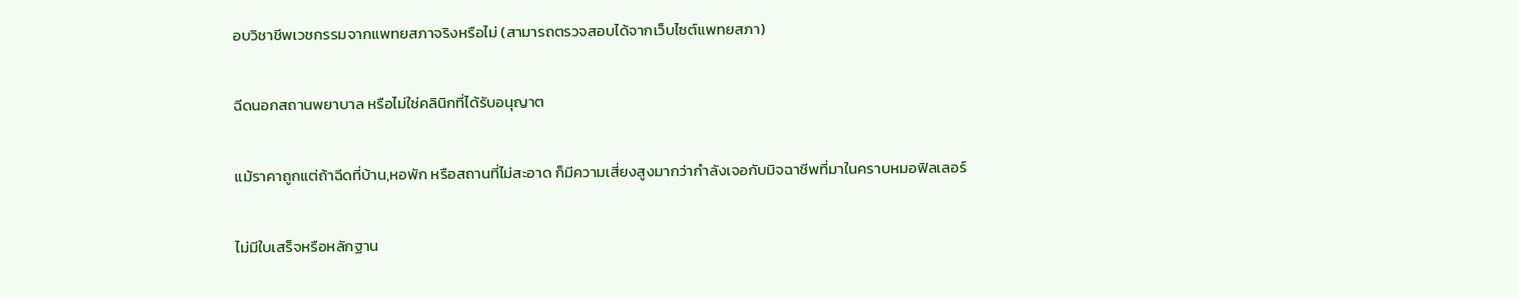อบวิชาชีพเวชกรรมจากแพทยสภาจริงหรือไม่ (สามารถตรวจสอบได้จากเว็บไซต์แพทยสภา)

ฉีดนอกสถานพยาบาล หรือไม่ใช่คลินิกที่ได้รับอนุญาต

แม้ราคาถูกแต่ถ้าฉีดที่บ้าน,หอพัก หรือสถานที่ไม่สะอาด ก็มีความเสี่ยงสูงมากว่ากำลังเจอกับมิจฉาชีพที่มาในคราบหมอฟิลเลอร์

ไม่มีใบเสร็จหรือหลักฐาน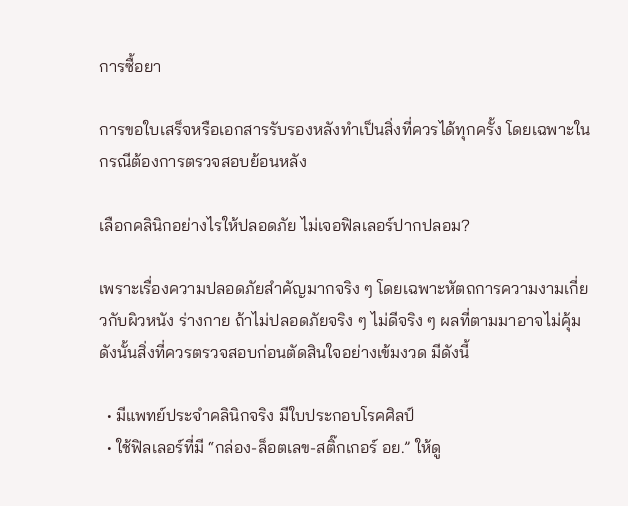การซื้อยา

การขอใบเสร็จหรือเอกสารรับรองหลังทำเป็นสิ่งที่ควรได้ทุกครั้ง โดยเฉพาะในกรณีต้องการตรวจสอบย้อนหลัง

เลือกคลินิกอย่างไรให้ปลอดภัย ไม่เจอฟิลเลอร์ปากปลอม?

เพราะเรื่องความปลอดภัยสำคัญมากจริง ๆ โดยเฉพาะหัตถการความงามเกี่ยวกับผิวหนัง ร่างกาย ถ้าไม่ปลอดภัยจริง ๆ ไม่ดีจริง ๆ ผลที่ตามมาอาจไม่คุ้ม ดังนั้นสิ่งที่ควรตรวจสอบก่อนตัดสินใจอย่างเข้มงวด มีดังนี้

  • มีแพทย์ประจำคลินิกจริง มีใบประกอบโรคศิลป์
  • ใช้ฟิลเลอร์ที่มี “กล่อง-ล็อตเลข-สติ๊กเกอร์ อย.” ให้ดู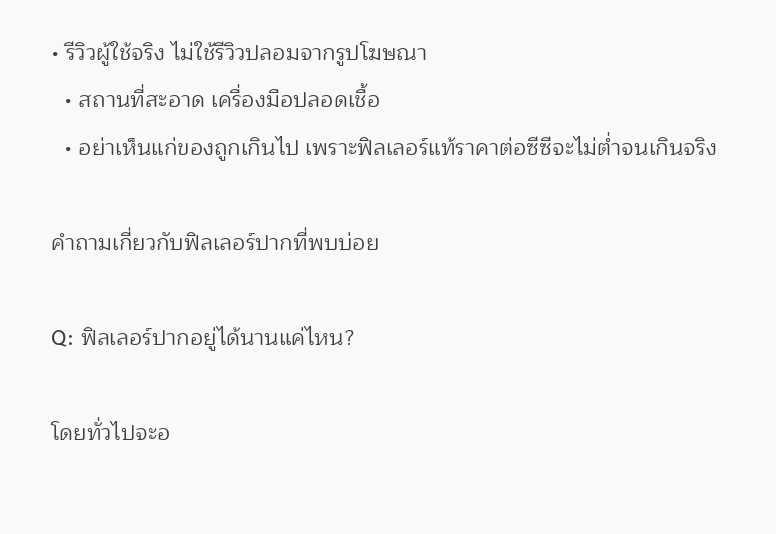• รีวิวผู้ใช้จริง ไม่ใช้รีวิวปลอมจากรูปโฆษณา
  • สถานที่สะอาด เครื่องมือปลอดเชื้อ
  • อย่าเห็นแก่ของถูกเกินไป เพราะฟิลเลอร์แท้ราคาต่อซีซีจะไม่ต่ำจนเกินจริง

คำถามเกี่ยวกับฟิลเลอร์ปากที่พบบ่อย

Q: ฟิลเลอร์ปากอยู่ได้นานแค่ไหน?

โดยทั่วไปจะอ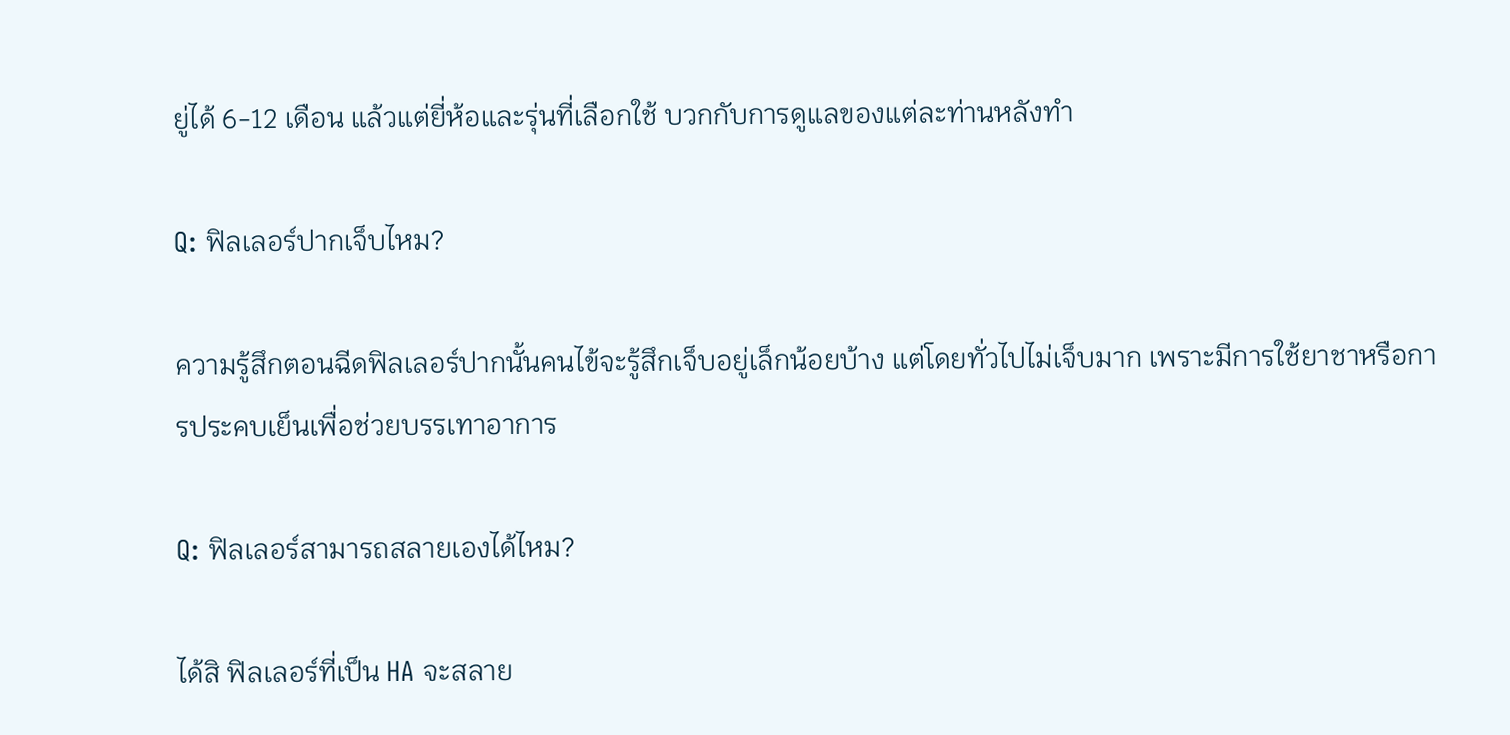ยู่ได้ 6-12 เดือน แล้วแต่ยี่ห้อและรุ่นที่เลือกใช้ บวกกับการดูแลของแต่ละท่านหลังทำ

Q: ฟิลเลอร์ปากเจ็บไหม?

ความรู้สึกตอนฉีดฟิลเลอร์ปากนั้นคนไข้จะรู้สึกเจ็บอยู่เล็กน้อยบ้าง แต่โดยทั่วไปไม่เจ็บมาก เพราะมีการใช้ยาชาหรือการประคบเย็นเพื่อช่วยบรรเทาอาการ

Q: ฟิลเลอร์สามารถสลายเองได้ไหม?

ได้สิ ฟิลเลอร์ที่เป็น HA จะสลาย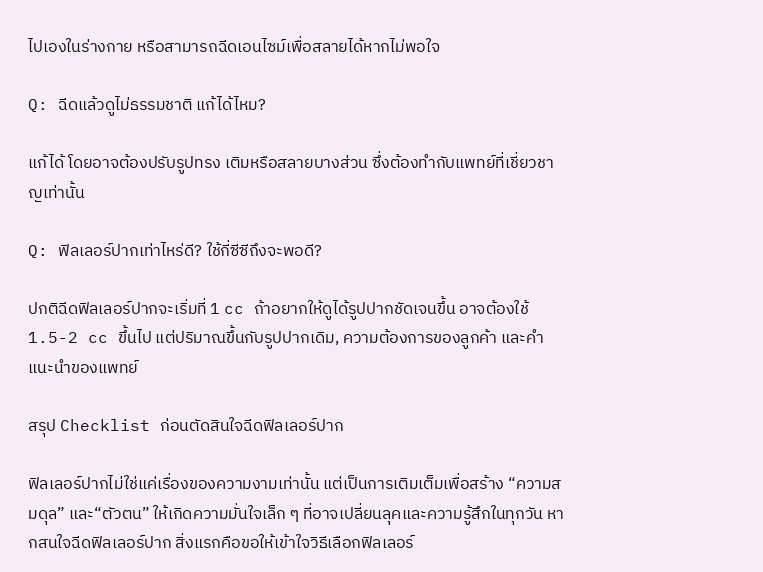ไปเองในร่างกาย หรือสามารถฉีดเอนไซม์เพื่อสลายได้หากไม่พอใจ

Q: ฉีดแล้วดูไม่ธรรมชาติ แก้ได้ไหม?

แก้ได้ โดยอาจต้องปรับรูปทรง เติมหรือสลายบางส่วน ซึ่งต้องทำกับแพทย์ที่เชี่ยวชาญเท่านั้น

Q: ฟิลเลอร์ปากเท่าไหร่ดี? ใช้กี่ซีซีถึงจะพอดี?

ปกติฉีดฟิลเลอร์ปากจะเริ่มที่ 1 cc ถ้าอยากให้ดูได้รูปปากชัดเจนขึ้น อาจต้องใช้ 1.5-2 cc ขึ้นไป แต่ปริมาณขึ้นกับรูปปากเดิม, ความต้องการของลูกค้า และคำแนะนำของแพทย์

สรุป Checklist ก่อนตัดสินใจฉีดฟิลเลอร์ปาก

ฟิลเลอร์ปากไม่ใช่แค่เรื่องของความงามเท่านั้น แต่เป็นการเติมเต็มเพื่อสร้าง “ความสมดุล” และ“ตัวตน” ให้เกิดความมั่นใจเล็ก ๆ ที่อาจเปลี่ยนลุคและความรู้สึกในทุกวัน หากสนใจฉีดฟิลเลอร์ปาก สิ่งแรกคือขอให้เข้าใจวิธีเลือกฟิลเลอร์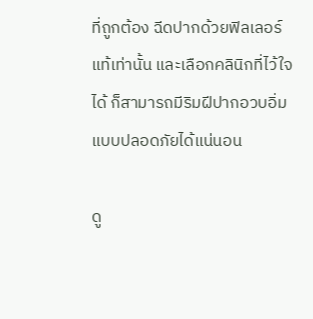ที่ถูกต้อง ฉีดปากด้วยฟิลเลอร์แท้เท่านั้น และเลือกคลินิกที่ไว้ใจได้ ก็สามารถมีริมฝีปากอวบอิ่มแบบปลอดภัยได้แน่นอน

ดู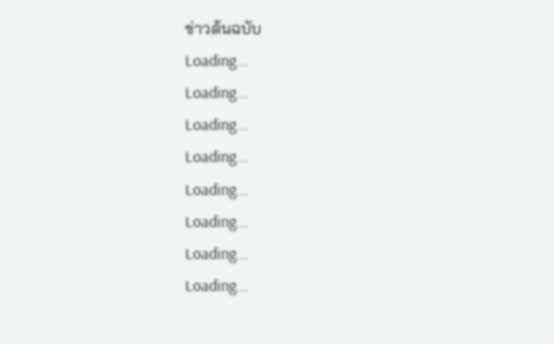ข่าวต้นฉบับ
Loading...
Loading...
Loading...
Loading...
Loading...
Loading...
Loading...
Loading...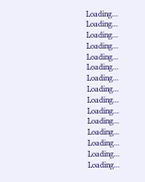Loading...
Loading...
Loading...
Loading...
Loading...
Loading...
Loading...
Loading...
Loading...
Loading...
Loading...
Loading...
Loading...
Loading...
Loading...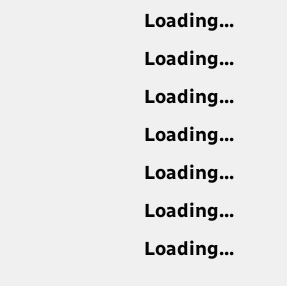Loading...
Loading...
Loading...
Loading...
Loading...
Loading...
Loading...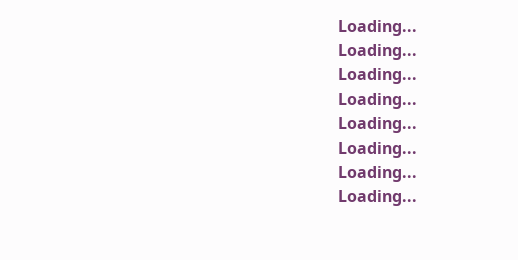Loading...
Loading...
Loading...
Loading...
Loading...
Loading...
Loading...
Loading...